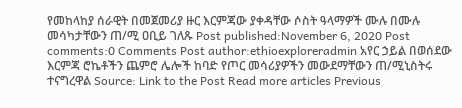የመከላከያ ሰራዊት በመጀመሪያ ዙር እርምጃው ያቀዳቸው ሶስት ዓላማዎች ሙሉ በሙሉ መሳካታቸውን ጠ/ሚ ዐቢይ ገለጹ Post published:November 6, 2020 Post comments:0 Comments Post author:ethioexploreradmin አየር ኃይል በወሰደው እርምጃ ሮኬቶችን ጨምሮ ሌሎች ከባድ የጦር መሳሪያዎችን መውደማቸውን ጠ/ሚኒስትሩ ተናግረዋል Source: Link to the Post Read more articles Previous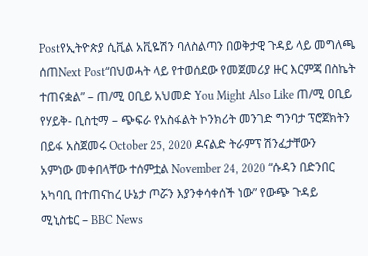Postየኢትዮጵያ ሲቪል አቪዬሽን ባለስልጣን በወቅታዊ ጉዳይ ላይ መግለጫ ሰጠNext Post“በህወሓት ላይ የተወሰደው የመጀመሪያ ዙር እርምጃ በስኬት ተጠናቋል” – ጠ/ሚ ዐቢይ አህመድ You Might Also Like ጠ/ሚ ዐቢይ የሃይቅ- ቢስቲማ – ጭፍራ የአስፋልት ኮንክሪት መንገድ ግንባታ ፕሮጀክትን በይፋ አስጀመሩ October 25, 2020 ዶናልድ ትራምፕ ሽንፈታቸውን አምነው መቀበላቸው ተሰምቷል November 24, 2020 “ሱዳን በድንበር አካባቢ በተጠናከረ ሁኔታ ጦሯን እያንቀሳቀሰች ነው” የውጭ ጉዳይ ሚኒስቴር – BBC News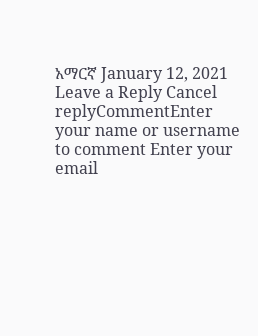አማርኛ January 12, 2021 Leave a Reply Cancel replyCommentEnter your name or username to comment Enter your email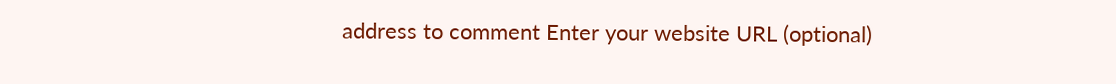address to comment Enter your website URL (optional)